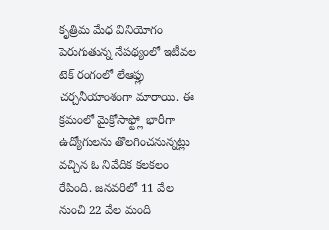కృత్రిమ మేధ వినియోగం పెరుగుతున్న నేపథ్యంలో ఇటీవల టెక్ రంగంలో లేఆఫ్లు చర్చనీయాంశంగా మారాయి. ఈ క్రమంలో మైక్రోసాఫ్ట్లో భారీగా ఉద్యోగులను తొలగించనున్నట్లు వచ్చిన ఓ నివేదిక కలకలం రేపింది. జనవరిలో 11 వేల నుంచి 22 వేల మంది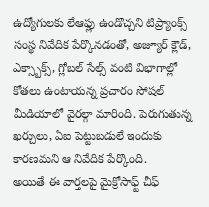ఉద్యోగులకు లేఆఫ్లు ఉండొచ్చని టిప్ర్యాంక్స్ సంస్థ నివేదిక పేర్కొనడంతో, అజ్యూర్ క్లౌడ్, ఎక్స్బాక్స్, గ్లోబల్ సేల్స్ వంటి విభాగాల్లో కోతలు ఉంటాయన్న ప్రచారం సోషల్ మీడియాలో వైరల్గా మారింది. పెరుగుతున్న ఖర్చులు, ఏఐ పెట్టుబడులే ఇందుకు కారణమని ఆ నివేదిక పేర్కొంది.
అయితే ఈ వార్తలపై మైక్రోసాఫ్ట్ చీఫ్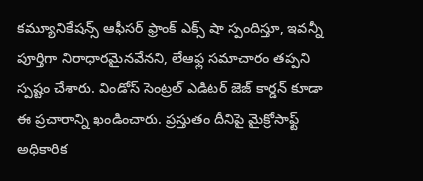కమ్యూనికేషన్స్ ఆఫీసర్ ఫ్రాంక్ ఎక్స్ షా స్పందిస్తూ, ఇవన్నీ పూర్తిగా నిరాధారమైనవేనని, లేఆఫ్ల సమాచారం తప్పని స్పష్టం చేశారు. విండోస్ సెంట్రల్ ఎడిటర్ జెజ్ కార్డన్ కూడా ఈ ప్రచారాన్ని ఖండించారు. ప్రస్తుతం దీనిపై మైక్రోసాఫ్ట్ అధికారిక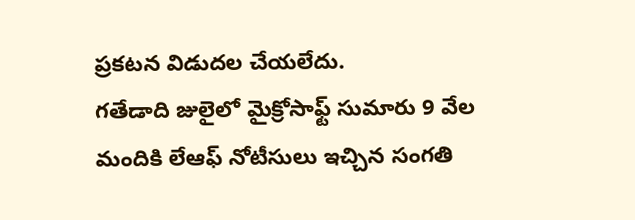ప్రకటన విడుదల చేయలేదు.
గతేడాది జులైలో మైక్రోసాఫ్ట్ సుమారు 9 వేల మందికి లేఆఫ్ నోటీసులు ఇచ్చిన సంగతి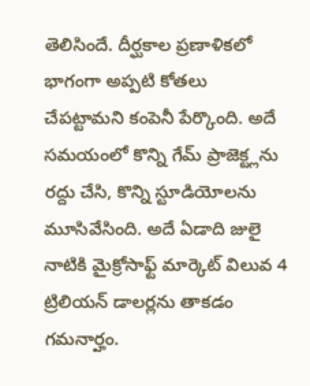తెలిసిందే. దీర్ఘకాల ప్రణాళికలో భాగంగా అప్పటి కోతలు చేపట్టామని కంపెనీ పేర్కొంది. అదే సమయంలో కొన్ని గేమ్ ప్రాజెక్ట్లను రద్దు చేసి, కొన్ని స్టూడియోలను మూసివేసింది. అదే ఏడాది జులై నాటికి మైక్రోసాఫ్ట్ మార్కెట్ విలువ 4 ట్రిలియన్ డాలర్లను తాకడం గమనార్హం.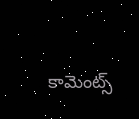కామెంట్స్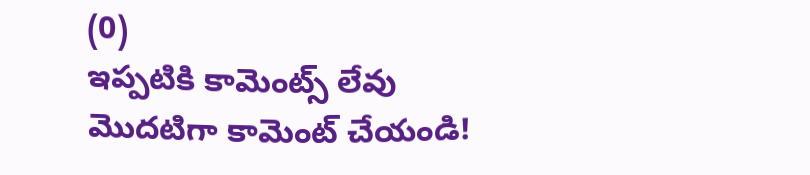(0)
ఇప్పటికి కామెంట్స్ లేవు
మొదటిగా కామెంట్ చేయండి!